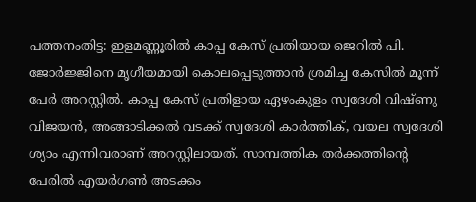പത്തനംതിട്ട: ഇളമണ്ണൂരിൽ കാപ്പ കേസ് പ്രതിയായ ജെറിൽ പി. ജോർജ്ജിനെ മൃഗീയമായി കൊലപ്പെടുത്താൻ ശ്രമിച്ച കേസിൽ മൂന്ന് പേർ അറസ്റ്റിൽ. കാപ്പ കേസ് പ്രതിളായ ഏഴംകുളം സ്വദേശി വിഷ്ണു വിജയൻ, അങ്ങാടിക്കൽ വടക്ക് സ്വദേശി കാർത്തിക്, വയല സ്വദേശി ശ്യാം എന്നിവരാണ് അറസ്റ്റിലായത്. സാമ്പത്തിക തർക്കത്തിന്റെ പേരിൽ എയർഗൺ അടക്കം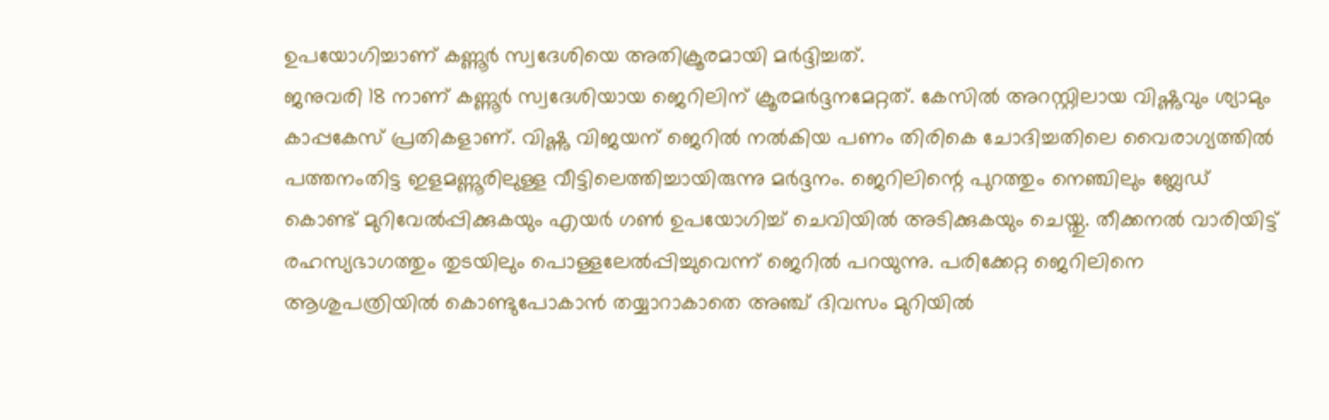ഉപയോഗിച്ചാണ് കണ്ണൂർ സ്വദേശിയെ അതിക്രൂരമായി മർദ്ദിച്ചത്.
ജനുവരി 18 നാണ് കണ്ണൂർ സ്വദേശിയായ ജെറിലിന് ക്രൂരമർദ്ദനമേറ്റത്. കേസിൽ അറസ്റ്റിലായ വിഷ്ണുവും ശ്യാമും കാപ്പകേസ് പ്രതികളാണ്. വിഷ്ണു വിജയന് ജെറിൽ നൽകിയ പണം തിരികെ ചോദിച്ചതിലെ വൈരാഗ്യത്തിൽ പത്തനംതിട്ട ഇളമണ്ണൂരിലുള്ള വീട്ടിലെത്തിച്ചായിരുന്നു മർദ്ദനം. ജെറിലിന്റെ പുറത്തും നെഞ്ചിലും ബ്ലേഡ് കൊണ്ട് മുറിവേൽപ്പിക്കുകയും എയർ ഗൺ ഉപയോഗിച്ച് ചെവിയിൽ അടിക്കുകയും ചെയ്തു. തീക്കനൽ വാരിയിട്ട് രഹസ്യഭാഗത്തും തുടയിലും പൊള്ളലേൽപ്പിച്ചുവെന്ന് ജെറിൽ പറയുന്നു. പരിക്കേറ്റ ജെറിലിനെ ആശുപത്രിയിൽ കൊണ്ടുപോകാൻ തയ്യാറാകാതെ അഞ്ച് ദിവസം മുറിയിൽ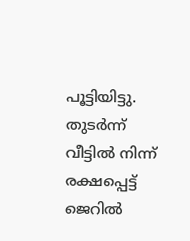പൂട്ടിയിട്ടു. തുടർന്ന് വീട്ടിൽ നിന്ന് രക്ഷപ്പെട്ട് ജെറിൽ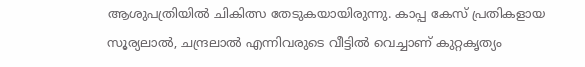ആശുപത്രിയിൽ ചികിത്സ തേടുകയായിരുന്നു. കാപ്പ കേസ് പ്രതികളായ സൂര്യലാൽ, ചന്ദ്രലാൽ എന്നിവരുടെ വീട്ടിൽ വെച്ചാണ് കുറ്റകൃത്യം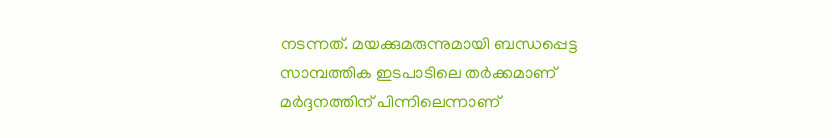നടന്നത്. മയക്കുമരുന്നുമായി ബന്ധപ്പെട്ട സാമ്പത്തിക ഇടപാടിലെ തർക്കമാണ് മർദ്ദനത്തിന് പിന്നിലെന്നാണ്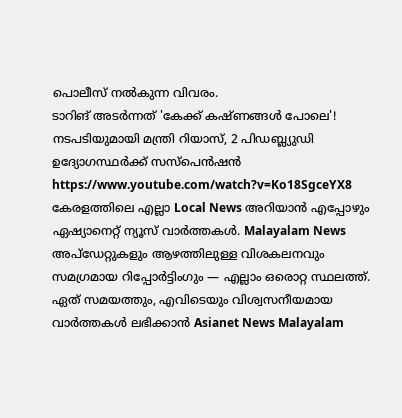പൊലീസ് നൽകുന്ന വിവരം.
ടാറിങ് അടർന്നത് 'കേക്ക് കഷ്ണങ്ങൾ പോലെ'! നടപടിയുമായി മന്ത്രി റിയാസ്, 2 പിഡബ്ല്യുഡി ഉദ്യോഗസ്ഥർക്ക് സസ്പെൻഷൻ
https://www.youtube.com/watch?v=Ko18SgceYX8
കേരളത്തിലെ എല്ലാ Local News അറിയാൻ എപ്പോഴും ഏഷ്യാനെറ്റ് ന്യൂസ് വാർത്തകൾ. Malayalam News അപ്ഡേറ്റുകളും ആഴത്തിലുള്ള വിശകലനവും സമഗ്രമായ റിപ്പോർട്ടിംഗും — എല്ലാം ഒരൊറ്റ സ്ഥലത്ത്. ഏത് സമയത്തും, എവിടെയും വിശ്വസനീയമായ വാർത്തകൾ ലഭിക്കാൻ Asianet News Malayalam